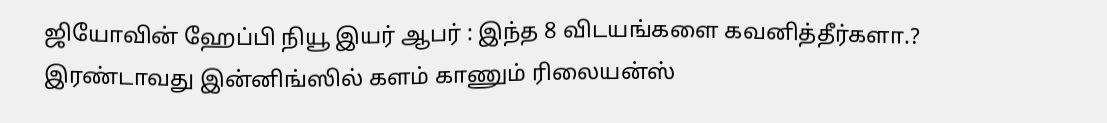ஜியோவின் ஹேப்பி நியூ இயர் ஆபர் : இந்த 8 விடயங்களை கவனித்தீர்களா.?
இரண்டாவது இன்னிங்ஸில் களம் காணும் ரிலையன்ஸ்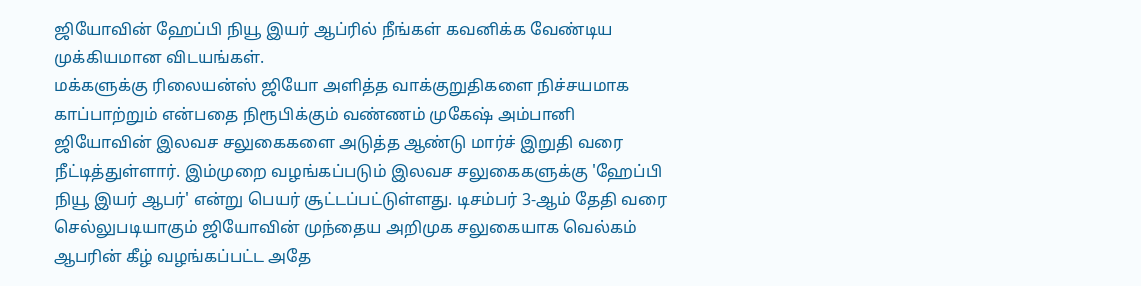ஜியோவின் ஹேப்பி நியூ இயர் ஆப்ரில் நீங்கள் கவனிக்க வேண்டிய முக்கியமான விடயங்கள்.
மக்களுக்கு ரிலையன்ஸ் ஜியோ அளித்த வாக்குறுதிகளை நிச்சயமாக காப்பாற்றும் என்பதை நிரூபிக்கும் வண்ணம் முகேஷ் அம்பானி ஜியோவின் இலவச சலுகைகளை அடுத்த ஆண்டு மார்ச் இறுதி வரை நீட்டித்துள்ளார். இம்முறை வழங்கப்படும் இலவச சலுகைகளுக்கு 'ஹேப்பி நியூ இயர் ஆபர்' என்று பெயர் சூட்டப்பட்டுள்ளது. டிசம்பர் 3-ஆம் தேதி வரை செல்லுபடியாகும் ஜியோவின் முந்தைய அறிமுக சலுகையாக வெல்கம் ஆபரின் கீழ் வழங்கப்பட்ட அதே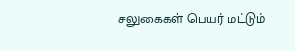சலுகைகள் பெயர் மட்டும்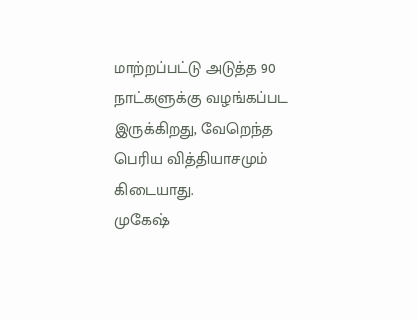மாற்றப்பட்டு அடுத்த 90 நாட்களுக்கு வழங்கப்பட இருக்கிறது, வேறெந்த பெரிய வித்தியாசமும் கிடையாது.
முகேஷ்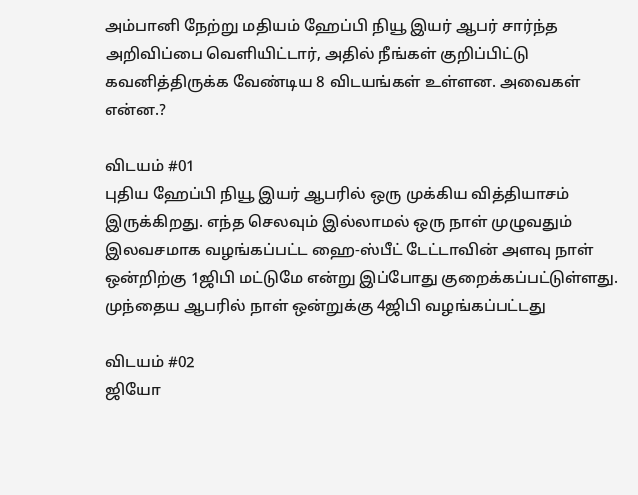அம்பானி நேற்று மதியம் ஹேப்பி நியூ இயர் ஆபர் சார்ந்த அறிவிப்பை வெளியிட்டார், அதில் நீங்கள் குறிப்பிட்டு கவனித்திருக்க வேண்டிய 8 விடயங்கள் உள்ளன. அவைகள் என்ன.?

விடயம் #01
புதிய ஹேப்பி நியூ இயர் ஆபரில் ஒரு முக்கிய வித்தியாசம் இருக்கிறது. எந்த செலவும் இல்லாமல் ஒரு நாள் முழுவதும் இலவசமாக வழங்கப்பட்ட ஹை-ஸ்பீட் டேட்டாவின் அளவு நாள் ஒன்றிற்கு 1ஜிபி மட்டுமே என்று இப்போது குறைக்கப்பட்டுள்ளது. முந்தைய ஆபரில் நாள் ஒன்றுக்கு 4ஜிபி வழங்கப்பட்டது

விடயம் #02
ஜியோ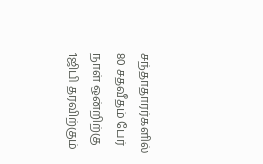சந்தாதாரர்களில் 80 சதவீதம் பேர் நாள் ஒன்றிற்கு 1ஜிபி தரவிற்கும்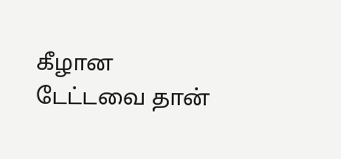கீழான டேட்டவை தான்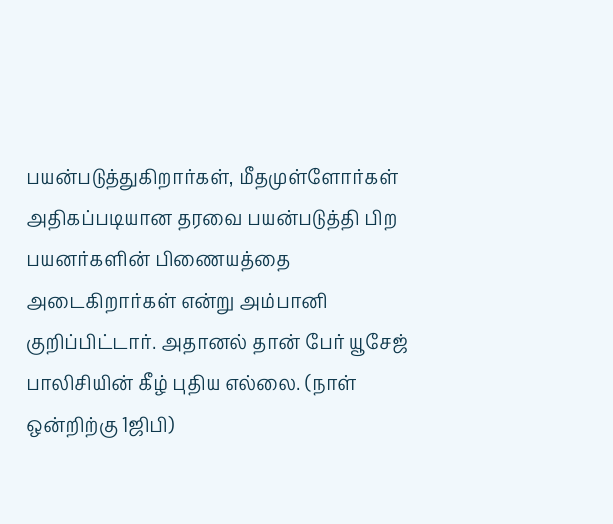பயன்படுத்துகிறார்கள், மீதமுள்ளோர்கள் அதிகப்படியான தரவை பயன்படுத்தி பிற பயனர்களின் பிணையத்தை அடைகிறார்கள் என்று அம்பானி குறிப்பிட்டார். அதானல் தான் பேர் யூசேஜ் பாலிசியின் கீழ் புதிய எல்லை. (நாள் ஒன்றிற்கு 1ஜிபி)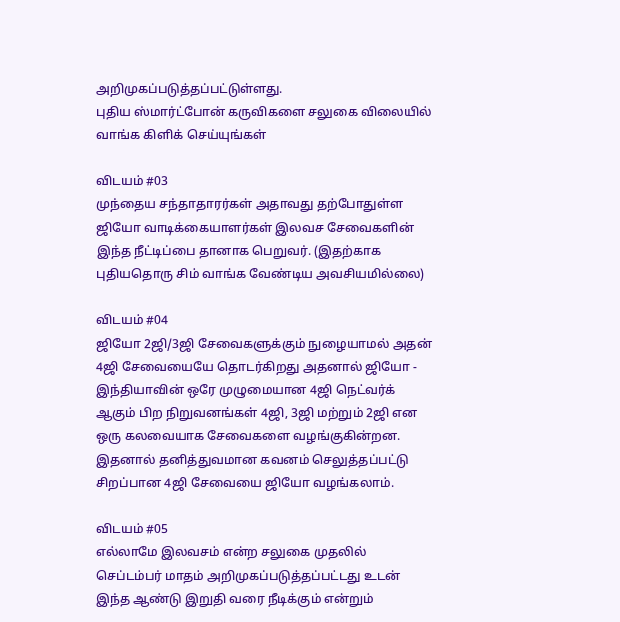அறிமுகப்படுத்தப்பட்டுள்ளது.
புதிய ஸ்மார்ட்போன் கருவிகளை சலுகை விலையில் வாங்க கிளிக் செய்யுங்கள்

விடயம் #03
முந்தைய சந்தாதாரர்கள் அதாவது தற்போதுள்ள ஜியோ வாடிக்கையாளர்கள் இலவச சேவைகளின் இந்த நீட்டிப்பை தானாக பெறுவர். (இதற்காக புதியதொரு சிம் வாங்க வேண்டிய அவசியமில்லை)

விடயம் #04
ஜியோ 2ஜி/3ஜி சேவைகளுக்கும் நுழையாமல் அதன் 4ஜி சேவையையே தொடர்கிறது அதனால் ஜியோ - இந்தியாவின் ஒரே முழுமையான 4ஜி நெட்வர்க் ஆகும் பிற நிறுவனங்கள் 4ஜி, 3ஜி மற்றும் 2ஜி என ஒரு கலவையாக சேவைகளை வழங்குகின்றன. இதனால் தனித்துவமான கவனம் செலுத்தப்பட்டு சிறப்பான 4ஜி சேவையை ஜியோ வழங்கலாம்.

விடயம் #05
எல்லாமே இலவசம் என்ற சலுகை முதலில் செப்டம்பர் மாதம் அறிமுகப்படுத்தப்பட்டது உடன் இந்த ஆண்டு இறுதி வரை நீடிக்கும் என்றும்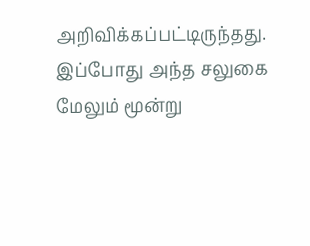அறிவிக்கப்பட்டிருந்தது. இப்போது அந்த சலுகை மேலும் மூன்று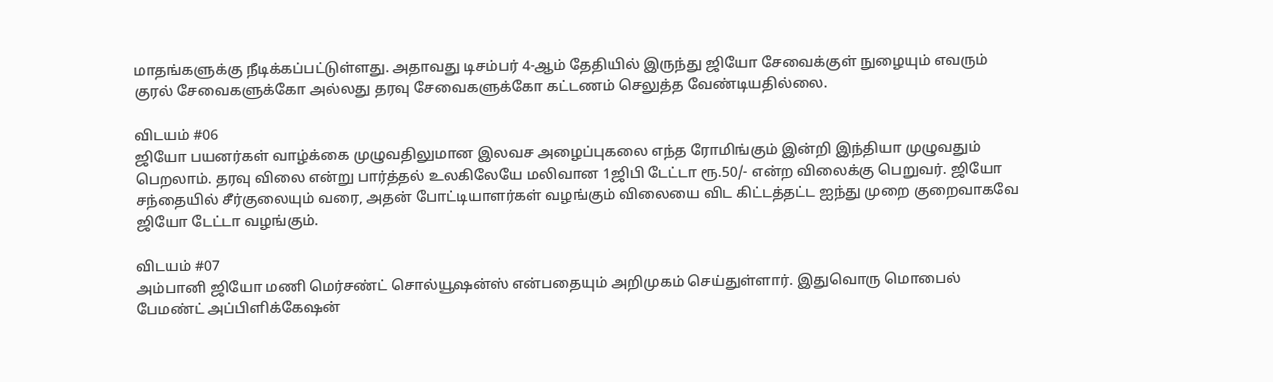மாதங்களுக்கு நீடிக்கப்பட்டுள்ளது. அதாவது டிசம்பர் 4-ஆம் தேதியில் இருந்து ஜியோ சேவைக்குள் நுழையும் எவரும் குரல் சேவைகளுக்கோ அல்லது தரவு சேவைகளுக்கோ கட்டணம் செலுத்த வேண்டியதில்லை.

விடயம் #06
ஜியோ பயனர்கள் வாழ்க்கை முழுவதிலுமான இலவச அழைப்புகலை எந்த ரோமிங்கும் இன்றி இந்தியா முழுவதும் பெறலாம். தரவு விலை என்று பார்த்தல் உலகிலேயே மலிவான 1ஜிபி டேட்டா ரூ.50/- என்ற விலைக்கு பெறுவர். ஜியோ சந்தையில் சீர்குலையும் வரை, அதன் போட்டியாளர்கள் வழங்கும் விலையை விட கிட்டத்தட்ட ஐந்து முறை குறைவாகவே ஜியோ டேட்டா வழங்கும்.

விடயம் #07
அம்பானி ஜியோ மணி மெர்சண்ட் சொல்யூஷன்ஸ் என்பதையும் அறிமுகம் செய்துள்ளார். இதுவொரு மொபைல் பேமண்ட் அப்பிளிக்கேஷன்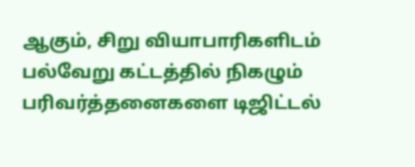ஆகும், சிறு வியாபாரிகளிடம் பல்வேறு கட்டத்தில் நிகழும் பரிவர்த்தனைகளை டிஜிட்டல்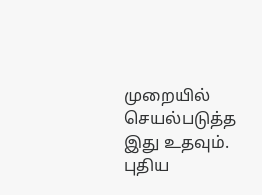முறையில் செயல்படுத்த இது உதவும்.
புதிய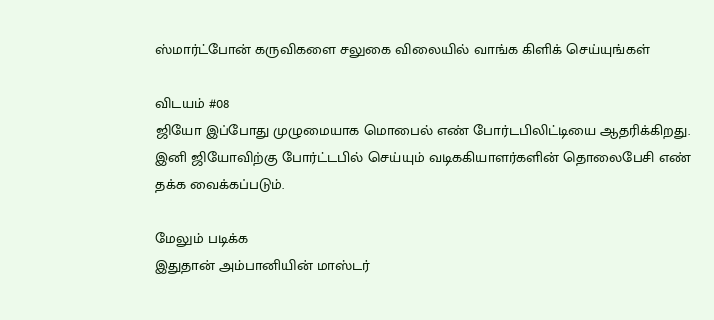ஸ்மார்ட்போன் கருவிகளை சலுகை விலையில் வாங்க கிளிக் செய்யுங்கள்

விடயம் #08
ஜியோ இப்போது முழுமையாக மொபைல் எண் போர்டபிலிட்டியை ஆதரிக்கிறது. இனி ஜியோவிற்கு போர்ட்டபில் செய்யும் வடிககியாளர்களின் தொலைபேசி எண் தக்க வைக்கப்படும்.

மேலும் படிக்க
இதுதான் அம்பானியின் மாஸ்டர்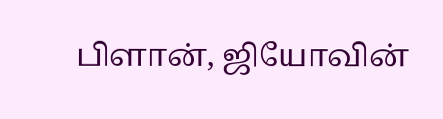பிளான், ஜியோவின்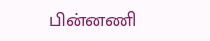பின்னணி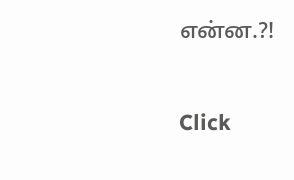என்ன.?!


Click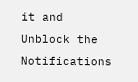it and Unblock the Notifications